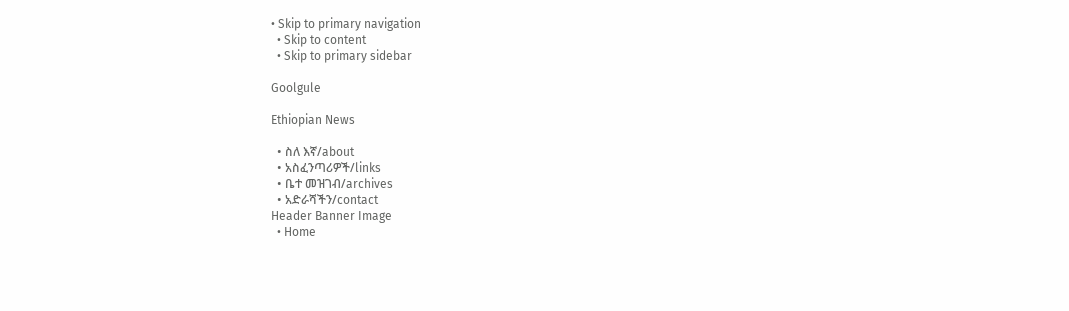• Skip to primary navigation
  • Skip to content
  • Skip to primary sidebar

Goolgule

Ethiopian News

  • ስለ እኛ/about
  • አስፈንጣሪዎች/links
  • ቤተ መዝገብ/archives
  • አድራሻችን/contact
Header Banner Image
  • Home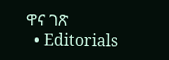ዋና ገጽ
  • Editorials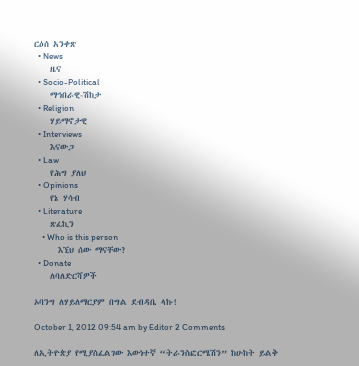ርዕሰ አንቀጽ
  • News
    ዜና
  • Socio-Political
    ማኅበራዊ-ሽከታ
  • Religion
    ሃይማኖታዊ
  • Interviews
    እናውጋ
  • Law
    የሕግ ያለህ
  • Opinions
    የኔ ሃሳብ
  • Literature
    ጽፈኪን
    • Who is this person
      እኚህ ሰው ማናቸው?
  • Donate
    ለባለድርሻዎች

ኦባንግ ለሃይለማርያም በግል ደብዳቤ ላኩ!

October 1, 2012 09:54 am by Editor 2 Comments

ለኢትዮጵያ የሚያስፈልገው እውነተኛ “ትራንስፎርሜሽን” ከሁከት ይልቅ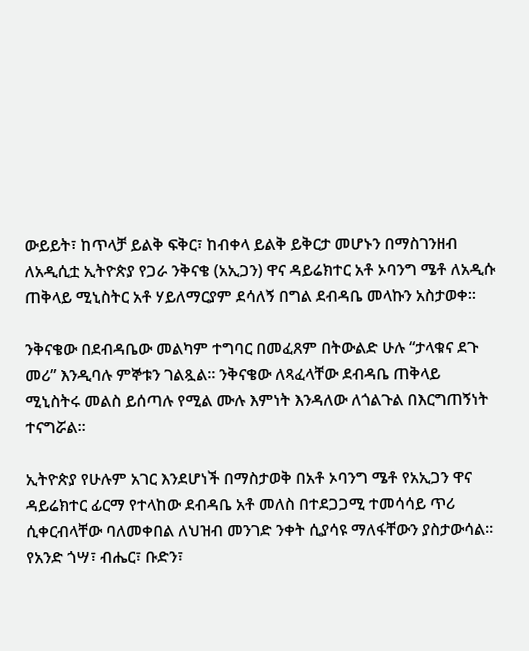ውይይት፣ ከጥላቻ ይልቅ ፍቅር፣ ከብቀላ ይልቅ ይቅርታ መሆኑን በማስገንዘብ ለአዲሲቷ ኢትዮጵያ የጋራ ንቅናቄ (አኢጋን) ዋና ዳይሬክተር አቶ ኦባንግ ሜቶ ለአዲሱ ጠቅላይ ሚኒስትር አቶ ሃይለማርያም ደሳለኝ በግል ደብዳቤ መላኩን አስታወቀ፡፡

ንቅናቄው በደብዳቤው መልካም ተግባር በመፈጸም በትውልድ ሁሉ “ታላቁና ደጉ መሪ” እንዲባሉ ምኞቱን ገልጿል። ንቅናቄው ለጻፈላቸው ደብዳቤ ጠቅላይ ሚኒስትሩ መልስ ይሰጣሉ የሚል ሙሉ እምነት እንዳለው ለጎልጉል በእርግጠኝነት ተናግሯል።

ኢትዮጵያ የሁሉም አገር እንደሆነች በማስታወቅ በአቶ ኦባንግ ሜቶ የአኢጋን ዋና ዳይሬክተር ፊርማ የተላከው ደብዳቤ አቶ መለስ በተደጋጋሚ ተመሳሳይ ጥሪ ሲቀርብላቸው ባለመቀበል ለህዝብ መንገድ ንቀት ሲያሳዩ ማለፋቸውን ያስታውሳል። የአንድ ጎሣ፣ ብሔር፣ ቡድን፣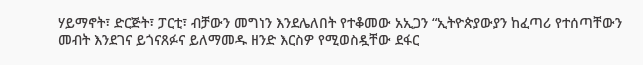ሃይማኖት፣ ድርጅት፣ ፓርቲ፣ ብቻውን መግነን እንደሌለበት የተቆመው አኢጋን “ኢትዮጵያውያን ከፈጣሪ የተሰጣቸውን መብት እንደገና ይጎናጸፉና ይለማመዱ ዘንድ እርስዎ የሚወስዷቸው ደፋር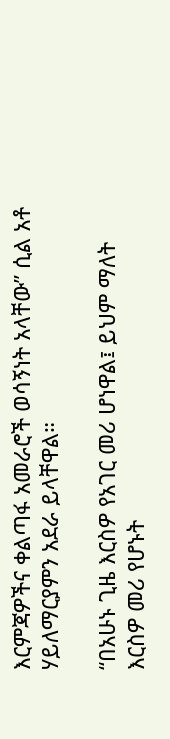እርምጃዎችና ቀልጣፋ አመራሮች ወሳኝነት አላቸው” ሲል አቶ ሃይለማርያምን አደራ ይላቸዋል።

“በአሁኑ ጊዜ እርስዎ የአገር መሪ ሆነዋል፤ ይህም ማለት እርስዎ መሪ የሆኑት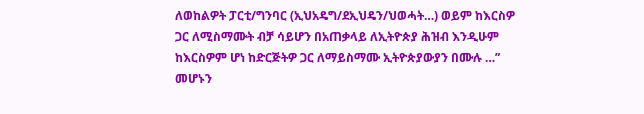ለወከልዎት ፓርቲ/ግንባር (ኢህአዴግ/ደኢህዴን/ህወሓት…) ወይም ከእርስዎ ጋር ለሚስማሙት ብቻ ሳይሆን በአጠቃላይ ለኢትዮጵያ ሕዝብ እንዲሁም ከእርስዎም ሆነ ከድርጅትዎ ጋር ለማይስማሙ ኢትዮጵያውያን በሙሉ …” መሆኑን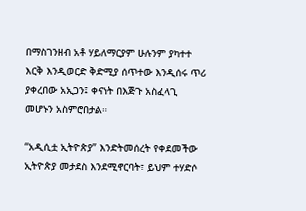በማስገንዘብ አቶ ሃይለማርያም ሁሉንም ያካተተ እርቅ እንዲወርድ ቅድሚያ ሰጥተው እንዲሰሩ ጥሪ ያቀረበው አኢጋን፤ ቀናነት በእጅጉ አስፈላጊ መሆኑን አስምሮበታል።

“አዲሲቷ ኢትዮጵያ” እንድትመሰረት የቀደመችው ኢትዮጵያ መታደስ እንደሚኖርባት፣ ይህም ተሃድሶ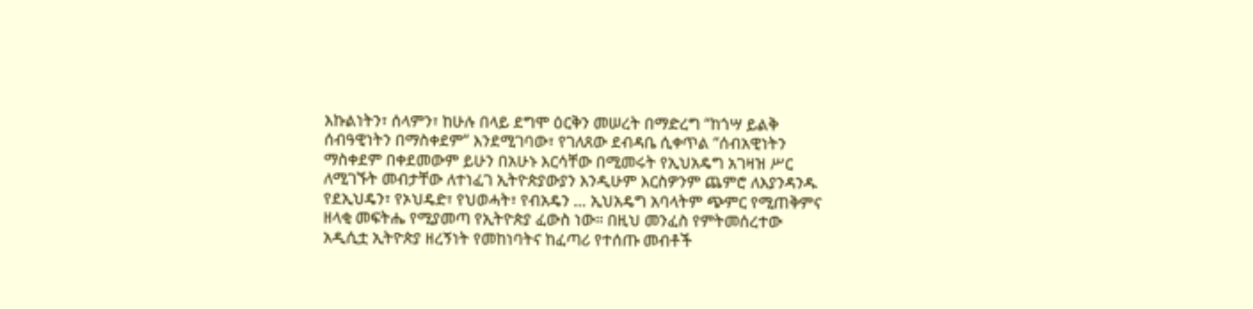እኩልነትን፣ ሰላምን፣ ከሁሉ በላይ ደግሞ ዕርቅን መሠረት በማድረግ “ከጎሣ ይልቅ ሰብዓዊነትን በማስቀደም” እንደሚገባው፣ የገለጸው ደብዳቤ ሲቀጥል “ሰብአዊነትን ማስቀደም በቀደመውም ይሁን በአሁኑ እርሳቸው በሚመሩት የኢህአዴግ አገዛዝ ሥር ለሚገኙት መብታቸው ለተነፈገ ኢትዮጵያውያን እንዲሁም እርስዎንም ጨምሮ ለእያንዳንዱ የደኢህዴን፣ የኦህዴድ፣ የህወሓት፣ የብአዴን … ኢህአዴግ አባላትም ጭምር የሚጠቅምና ዘላቂ መፍትሔ የሚያመጣ የኢትዮጵያ ፈውስ ነው። በዚህ መንፈስ የምትመሰረተው አዲሲቷ ኢትዮጵያ ዘረኝነት የመከነባትና ከፈጣሪ የተሰጡ መብቶች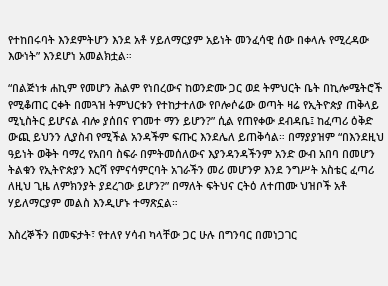የተከበሩባት እንደምትሆን እንደ አቶ ሃይለማርያም አይነት መንፈሳዊ ሰው በቀላሉ የሚረዳው እውነት” እንደሆነ አመልክቷል።

“በልጅነቱ ሐኪም የመሆን ሕልም የነበረውና ከወንድሙ ጋር ወደ ትምህርት ቤት በኪሎሜትሮች የሚቆጠር ርቀት በመጓዝ ትምህርቱን የተከታተለው የቦሎሶሬው ወጣት ዛሬ የኢትዮጵያ ጠቅላይ ሚኒስትር ይሆናል ብሎ ያሰበና የገመተ ማን ይሆን?” ሲል የጠየቀው ደብዳቤ፤ ከፈጣሪ ዕቅድ ውጪ ይህንን ሊያስብ የሚችል አንዳችም ፍጡር እንደሌለ ይጠቅሳል። በማያያዝም “በእንደዚህ ዓይነት ወቅት ባማረ የአበባ ስፍራ በምትመሰለውና እያንዳንዳችንም አንድ ውብ አበባ በመሆን ትልቁን የኢትዮጵያን እርሻ የምናሳምርባት አገራችን መሪ መሆንዎ እንደ ንግሥት አስቴር ፈጣሪ ለዚህ ጊዜ ለምክንያት ያደረገው ይሆን?” በማለት ፍትህና ርትዕ ለተጠሙ ህዝቦች አቶ ሃይለማርያም መልስ እንዲሆኑ ተማጽኗል።

እስረኞችን በመፍታት፣ የተለየ ሃሳብ ካላቸው ጋር ሁሉ በግንባር በመነጋገር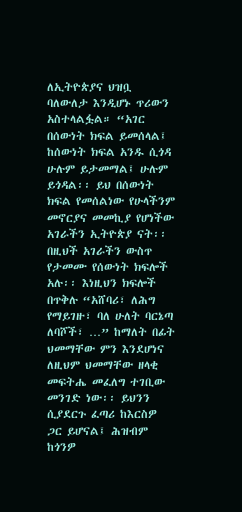ለኢትዮጵያና ህዝቧ ባለውለታ እንዲሆኑ ጥሪውን አስተላልፏል። “አገር በሰውነት ክፍል ይመሰላል፤ ከሰውነት ክፍል አንዱ ሲጎዳ ሁሉም ይታመማል፤ ሁሉም ይጎዳል፡፡ ይህ በሰውነት ክፍል የመሰልነው የሁላችንም መኖርያና መመኪያ የሆነችው አገራችን ኢትዮጵያ ናት፡፡ በዚህች አገራችን ውስጥ የታመሙ የሰውነት ክፍሎች አሉ፡፡ እነዚህን ክፍሎች በጥቅሉ “አሸባሪ፣ ለሕግ የማይገዙ፣ ባለ ሁለት ባርኔጣ ለባሾች፣ …” ከማለት በፊት ህመማቸው ምን እንደሆነና ለዚህም ህመማቸው ዘላቂ መፍትሔ መፈለግ ተገቢው መንገድ ነው፡፡ ይህንን ሲያደርጉ ፈጣሪ ከእርስዎ ጋር ይሆናል፤ ሕዝብም ከጎንዎ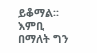ይቆማል፡፡ እምቢ በማለት ግን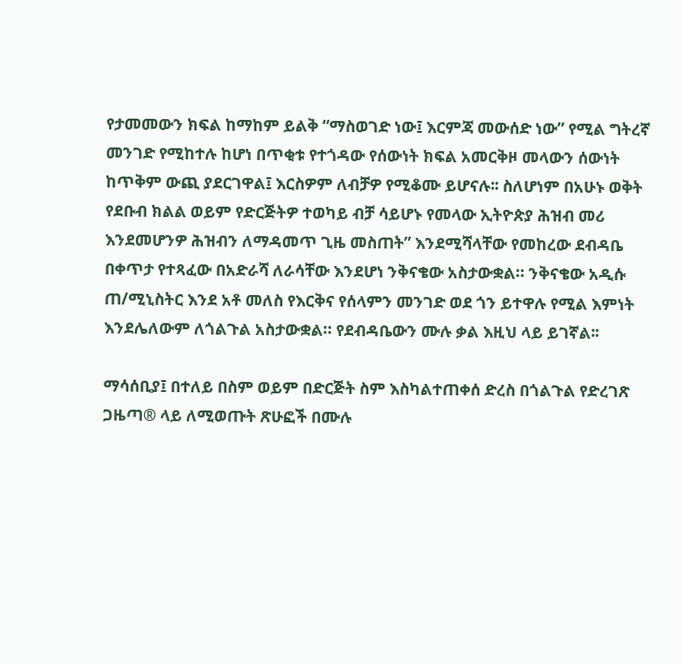የታመመውን ክፍል ከማከም ይልቅ “ማስወገድ ነው፤ እርምጃ መውሰድ ነው” የሚል ግትረኛ መንገድ የሚከተሉ ከሆነ በጥቂቱ የተጎዳው የሰውነት ክፍል አመርቅዞ መላውን ሰውነት ከጥቅም ውጪ ያደርገዋል፤ እርስዎም ለብቻዎ የሚቆሙ ይሆናሉ፡፡ ስለሆነም በአሁኑ ወቅት የደቡብ ክልል ወይም የድርጅትዎ ተወካይ ብቻ ሳይሆኑ የመላው ኢትዮጵያ ሕዝብ መሪ እንደመሆንዎ ሕዝብን ለማዳመጥ ጊዜ መስጠት” እንደሚሻላቸው የመከረው ደብዳቤ በቀጥታ የተጻፈው በአድራሻ ለራሳቸው እንደሆነ ንቅናቄው አስታውቋል። ንቅናቄው አዲሱ ጠ/ሚኒስትር እንደ አቶ መለስ የእርቅና የሰላምን መንገድ ወደ ጎን ይተዋሉ የሚል እምነት እንደሌለውም ለጎልጉል አስታውቋል። የደብዳቤውን ሙሉ ቃል እዚህ ላይ ይገኛል፡፡

ማሳሰቢያ፤ በተለይ በስም ወይም በድርጅት ስም እስካልተጠቀሰ ድረስ በጎልጉል የድረገጽ ጋዜጣ® ላይ ለሚወጡት ጽሁፎች በሙሉ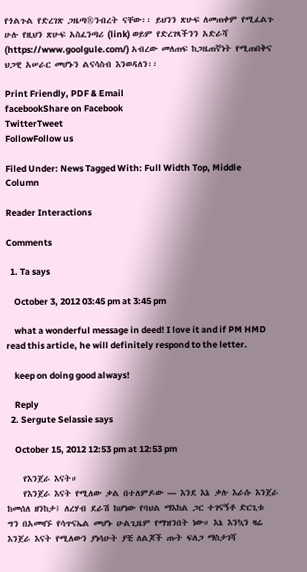የጎልጉል የድረገጽ ጋዜጣ®ንብረት ናቸው፡፡ ይህንን ጽሁፍ ለመጠቀም የሚፈልጉ ሁሉ የዚህን ጽሁፍ አስፈንጣሪ (link) ወይም የድረገጻችንን አድራሻ (https://www.goolgule.com/) አብረው መለጠፍ ከጋዜጠኛነት የሚጠበቅና ህጋዊ አሠራር መሆኑን ልናሳስብ እንወዳለን፡፡

Print Friendly, PDF & Email
facebookShare on Facebook
TwitterTweet
FollowFollow us

Filed Under: News Tagged With: Full Width Top, Middle Column

Reader Interactions

Comments

  1. Ta says

    October 3, 2012 03:45 pm at 3:45 pm

    what a wonderful message in deed! I love it and if PM HMD read this article, he will definitely respond to the letter.

    keep on doing good always!

    Reply
  2. Sergute Selassie says

    October 15, 2012 12:53 pm at 12:53 pm

    የእንጀራ እናት።
    የእንጀራ እናት የሚለው ቃል በተለምዶው — እንደ እኔ ቃሉ እራሱ እንጀራ ከመሰለ ዘንከታ፤ ለረሃብ ደራሽ ከሆነው የባህል ማእከል ጋር ተገናኝቶ ድርጊቱ ግን በአመዛኙ የሳጥናኤል መሆኑ ሁልጊዜም የማዝንበት ነው። እኔ እንኳን ዛሬ እንጀራ እናት የሚለውን ያነሳሁት ያቺ ለልጆች ጡት ፍለጋ ማስታገሻ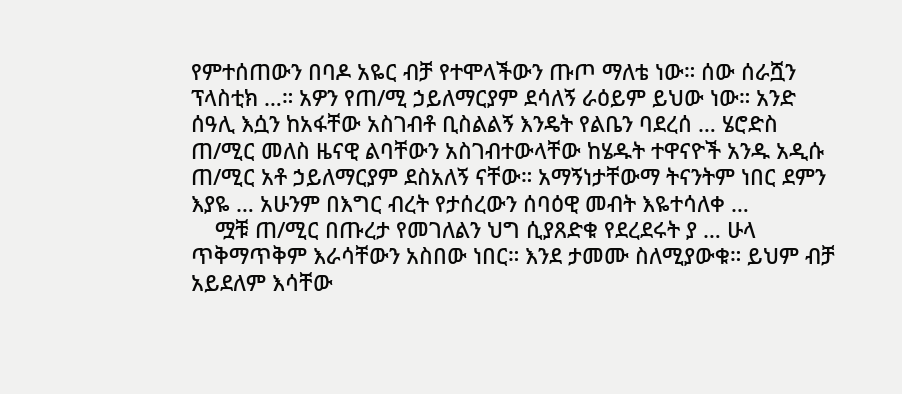የምተሰጠውን በባዶ አዬር ብቻ የተሞላችውን ጡጦ ማለቴ ነው። ሰው ሰራሿን ፕላስቲክ …። አዎን የጠ/ሚ ኃይለማርያም ደሳለኝ ራዕይም ይህው ነው። አንድ ሰዓሊ እሷን ከአፋቸው አስገብቶ ቢስልልኝ እንዴት የልቤን ባደረሰ … ሄሮድስ ጠ/ሚር መለስ ዜናዊ ልባቸውን አስገብተውላቸው ከሄዱት ተዋናዮች አንዱ አዲሱ ጠ/ሚር አቶ ኃይለማርያም ደስአለኝ ናቸው። አማኝነታቸውማ ትናንትም ነበር ደምን እያዬ … አሁንም በእግር ብረት የታሰረውን ሰባዕዊ መብት እዬተሳለቀ …
    ሟቹ ጠ/ሚር በጡረታ የመገለልን ህግ ሲያጸድቁ የደረደሩት ያ … ሁላ ጥቅማጥቅም እራሳቸውን አስበው ነበር። እንደ ታመሙ ስለሚያውቁ። ይህም ብቻ አይደለም እሳቸው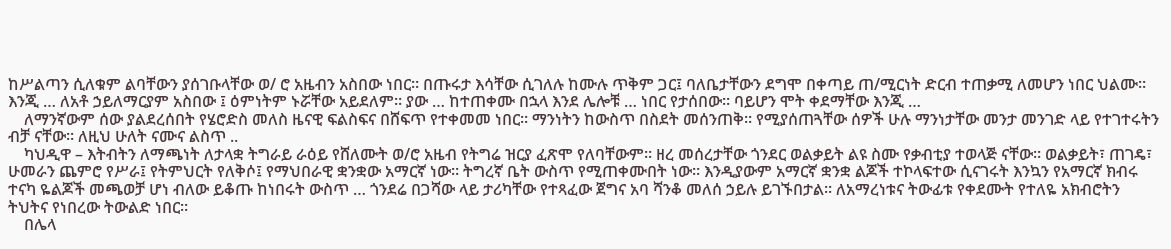ከሥልጣን ሲለቁም ልባቸውን ያሰገቡላቸው ወ/ ሮ አዜብን አስበው ነበር። በጡሩታ እሳቸው ሲገለሉ ከሙሉ ጥቅም ጋር፤ ባለቤታቸውን ደግሞ በቀጣይ ጠ/ሚርነት ድርብ ተጠቃሚ ለመሆን ነበር ህልሙ። እንጂ … ለአቶ ኃይለማርያም አስበው ፤ ዕምነትም ኑሯቸው አይደለም። ያው … ከተጠቀሙ በኋላ እንደ ሌሎቹ … ነበር የታሰበው። ባይሆን ሞት ቀደማቸው እንጂ …
    ለማንኛውም ሰው ያልደረሰበት የሄሮድስ መለስ ዜናዊ ፍልስፍና በሸፍጥ የተቀመመ ነበር። ማንነትን ከውስጥ በስደት መሰንጠቅ። የሚያሰጠጓቸው ሰዎች ሁሉ ማንነታቸው መንታ መንገድ ላይ የተገተሩትን ብቻ ናቸው። ለዚህ ሁለት ናሙና ልስጥ ..
    ካህዲዋ – እትብትን ለማጫነት ለታላቋ ትግራይ ራዕይ የሸለሙት ወ/ሮ አዜብ የትግሬ ዝርያ ፈጽሞ የለባቸውም። ዘረ መሰረታቸው ጎንደር ወልቃይት ልዩ ስሙ የቃብቲያ ተወላጅ ናቸው። ወልቃይት፣ ጠገዴ፣ ሁመራን ጨምሮ የሥራ፤ የትምህርት የለቅሶ፤ የማህበራዊ ቋንቋው አማርኛ ነው። ትግረኛ ቤት ውስጥ የሚጠቀሙበት ነው። እንዲያውም አማርኛ ቋንቋ ልጆች ተኮላፍተው ሲናገሩት እንኳን የአማርኛ ክብሩ ተናካ ዬልጆች መጫወቻ ሆነ ብለው ይቆጡ ከነበሩት ውስጥ … ጎንደሬ በጋሻው ላይ ታሪካቸው የተጻፈው ጀግና አባ ሻንቆ መለሰ ኃይሉ ይገኙበታል። ለአማረነቱና ትውፊቱ የቀደሙት የተለዬ አክብሮትን ትህትና የነበረው ትውልድ ነበር።
    በሌላ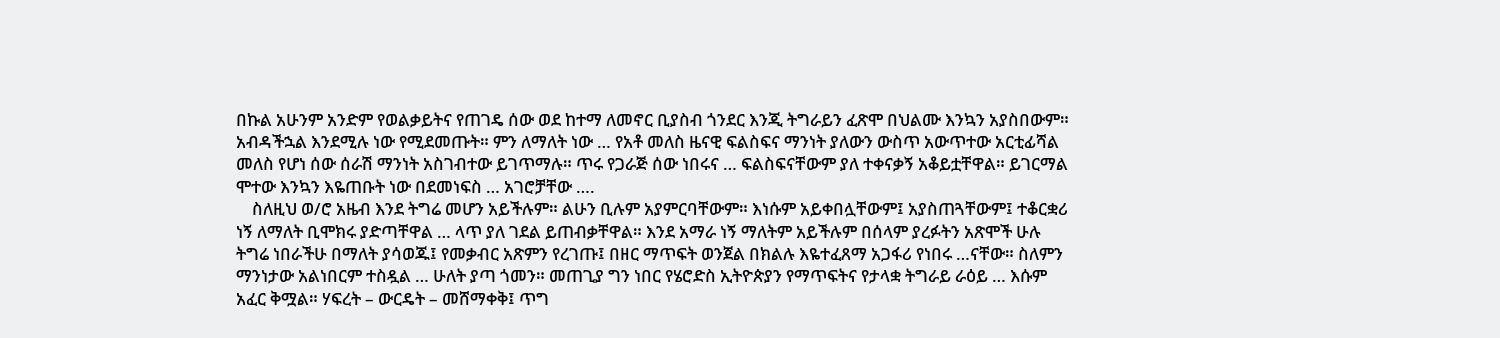በኩል አሁንም አንድም የወልቃይትና የጠገዴ ሰው ወደ ከተማ ለመኖር ቢያስብ ጎንደር እንጂ ትግራይን ፈጽሞ በህልሙ እንኳን አያስበውም። አብዳችኋል እንደሚሉ ነው የሚደመጡት። ምን ለማለት ነው … የአቶ መለስ ዜናዊ ፍልስፍና ማንነት ያለውን ውስጥ አውጥተው አርቲፊሻል መለስ የሆነ ሰው ሰራሽ ማንነት አስገብተው ይገጥማሉ። ጥሩ የጋራጅ ሰው ነበሩና … ፍልስፍናቸውም ያለ ተቀናቃኝ አቆይቷቸዋል። ይገርማል ሞተው እንኳን እዬጠቡት ነው በደመነፍስ … አገሮቻቸው ….
    ስለዚህ ወ/ሮ አዜብ እንደ ትግሬ መሆን አይችሉም። ልሁን ቢሉም አያምርባቸውም። እነሱም አይቀበሏቸውም፤ አያስጠጓቸውም፤ ተቆርቋሪ ነኝ ለማለት ቢሞክሩ ያድጣቸዋል … ላጥ ያለ ገደል ይጠብቃቸዋል። እንደ አማራ ነኝ ማለትም አይችሉም በሰላም ያረፉትን አጽሞች ሁሉ ትግሬ ነበራችሁ በማለት ያሳወጁ፤ የመቃብር አጽምን የረገጡ፤ በዘር ማጥፍት ወንጀል በክልሉ እዬተፈጸማ አጋፋሪ የነበሩ …ናቸው። ስለምን ማንነታው አልነበርም ተስዷል … ሁለት ያጣ ጎመን። መጠጊያ ግን ነበር የሄሮድስ ኢትዮጵያን የማጥፍትና የታላቋ ትግራይ ራዕይ … እሱም አፈር ቅሟል። ሃፍረት – ውርዴት – መሸማቀቅ፤ ጥግ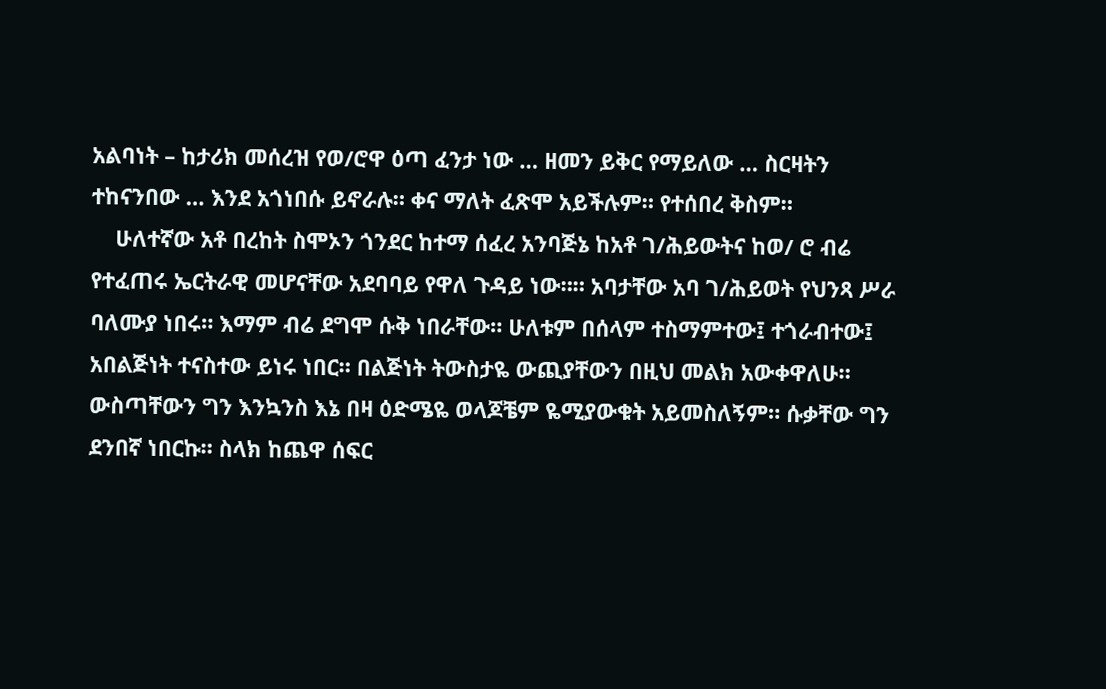አልባነት – ከታሪክ መሰረዝ የወ/ሮዋ ዕጣ ፈንታ ነው … ዘመን ይቅር የማይለው … ስርዛትን ተከናንበው … እንደ አጎነበሱ ይኖራሉ። ቀና ማለት ፈጽሞ አይችሉም። የተሰበረ ቅስም።
    ሁለተኛው አቶ በረከት ስሞኦን ጎንደር ከተማ ሰፈረ አንባጅኔ ከአቶ ገ/ሕይውትና ከወ/ ሮ ብሬ የተፈጠሩ ኤርትራዊ መሆናቸው አደባባይ የዋለ ጉዳይ ነው።። አባታቸው አባ ገ/ሕይወት የህንጻ ሥራ ባለሙያ ነበሩ። እማም ብሬ ደግሞ ሱቅ ነበራቸው። ሁለቱም በሰላም ተስማምተው፤ ተጎራብተው፤ አበልጅነት ተናስተው ይነሩ ነበር። በልጅነት ትውስታዬ ውጪያቸውን በዚህ መልክ አውቀዋለሁ። ውስጣቸውን ግን እንኳንስ እኔ በዛ ዕድሜዬ ወላጆቼም ዬሚያውቁት አይመስለኝም። ሱቃቸው ግን ደንበኛ ነበርኩ። ስላክ ከጨዋ ሰፍር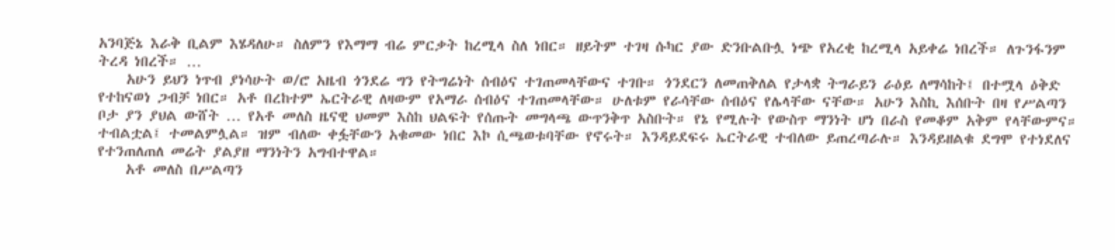አንባጅኔ እራቅ ቢልም እሄዳለሁ። ስለምን የእማማ ብሬ ምርቃት ከረሚላ ስለ ነበር። ዘይትም ተገዛ ሱካር ያው ድንቡልቡሏ ነጭ የአረቂ ከረሚላ አይቀሬ ነበረች። ለጉንፋንም ትረዳ ነበረች። …
    አሁን ይህን ነጥብ ያነሳሁት ወ/ሮ አዜብ ጎንደሬ ግን የትግሬነት ሰብዕና ተገጠመላቸውና ተገቡ። ጎንደርን ለመጠቅለል የታላቋ ትግራይን ራዕይ ለማሳከት፤ በተሟላ ዕቅድ የተከናወነ ጋብቻ ነበር። አቶ በረከተም ኤርትራዊ ለዛውም የአማራ ሰብዕና ተገጠመላቸው። ሁለቱም የራሳቸው ሰብዕና የሌላቸው ናቸው። አሁን እስኪ እሰቡት በዛ የሥልጣን ቦታ ያን ያህል ውሸት … የአቶ መለስ ዜናዊ ህመም እስከ ህልፍት የሰጡት መግላጫ ውጥንቅጥ አስቡት። የኔ የሚሉት የውስጥ ማንነት ሆነ በራስ የመቆም አቅም የላቸውምና። ተብልቷል፤ ተመልምሏል። ዝም ብለው ቀፏቸውን አቁመው ነበር እኮ ሲጫወቱባቸው የኖሩት። እንዳይደፍሩ ኤርትራዊ ተብለው ይጠረጣራሉ። እንዳይዘልቁ ደግሞ የተነደለና የተንጠለጠለ መሬት ያልያዘ ማንነትን አግብተዋል።
    አቶ መለስ በሥልጣን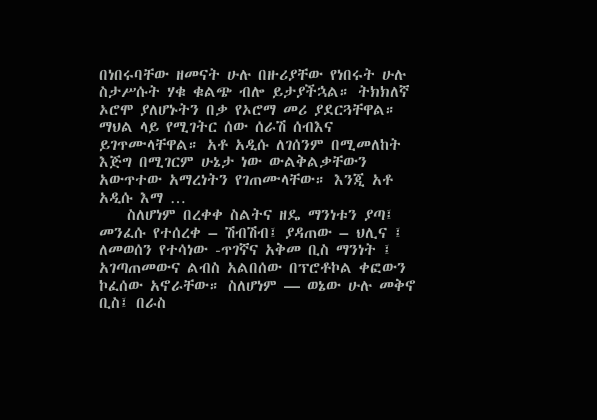በነበሩባቸው ዘመናት ሁሉ በዙሪያቸው የነበሩት ሁሉ ስታሥሱት ሃቁ ቁልጭ ብሎ ይታያችኋል። ትክክለኛ ኦሮሞ ያለሆኑትን በቃ የኦሮማ መሪ ያደርጓቸዋል። ማህል ላይ የሚገትር ሰው ሰራሽ ሰብእና ይገጥሙላቸዋል። አቶ አዲሱ ለገሰንም በሚመለከት እጅግ በሚገርም ሁኔታ ነው ውልቅልቃቸውን አውጥተው አማረነትን የገጠሙላቸው። እንጂ አቶ አዲሱ እማ …
    ስለሆነም በረቀቀ ስልትና ዘዴ ማንነቱን ያጣ፤ መንፈሱ የተሰረቀ – ሽብሽብ፤ ያዳጠው – ህሊና ፤ ለመወሰን የተሳነው -ጥገኛና አቅመ ቢስ ማንነት ፤ አገጣጠመውና ልብስ አልበሰው በፕሮቶኮል ቀፎውን ኮፈሰው አኖራቸው። ስለሆነም — ወኔው ሁሉ መቅኖ ቢስ፤ በራስ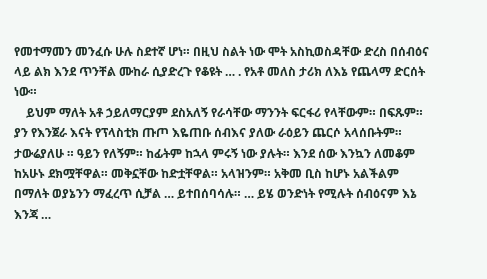የመተማመን መንፈሱ ሁሉ ስደተኛ ሆነ። በዚህ ስልት ነው ሞት አስኪወስዳቸው ድረስ በሰብዕና ላይ ልክ እንደ ጥንቸል ሙከራ ሲያድረጉ የቆዩት … . የአቶ መለስ ታሪክ ለእኔ የጨላማ ድርሰት ነው።
    ይህም ማለት አቶ ኃይለማርያም ደስአለኝ የራሳቸው ማንንት ፍርፋሪ የላቸውም። በፍጹም። ያን የእንጀራ እናት የፕላስቲክ ጡጦ እዬጠቡ ሰብእና ያለው ራዕይን ጨርሶ አላሰቡትም። ታውሬያለሁ ። ዓይን የለኝም። ከፊትም ከኋላ ምሩኝ ነው ያሉት። እንደ ሰው እንኳን ለመቆም ከአሁኑ ደክሟቸዋል። መቅኗቸው ከድቷቸዋል። አላዝንም። አቅመ ቢስ ከሆኑ አልችልም በማለት ወያኔንን ማፈረጥ ሲቻል … ይተበሰባሳሉ። … ይሄ ወንድነት የሚሉት ሰብዕናም እኔ እንጃ …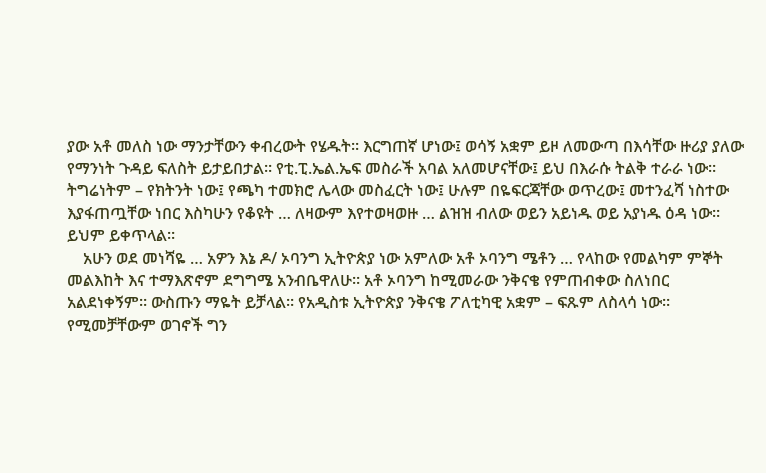ያው አቶ መለስ ነው ማንታቸውን ቀብረውት የሄዱት። እርግጠኛ ሆነው፤ ወሳኝ አቋም ይዞ ለመውጣ በእሳቸው ዙሪያ ያለው የማንነት ጉዳይ ፍለስት ይታይበታል። የቲ.ፒ.ኤል.ኤፍ መስራች አባል አለመሆናቸው፤ ይህ በእራሱ ትልቅ ተራራ ነው። ትግሬነትም – የክትንት ነው፤ የጫካ ተመክሮ ሌላው መስፈርት ነው፤ ሁሉም በዬፍርጃቸው ወጥረው፤ መተንፈሻ ነስተው እያፋጠጧቸው ነበር እስካሁን የቆዩት … ለዛውም እየተወዛወዙ … ልዝዝ ብለው ወይን አይነዱ ወይ አያነዱ ዕዳ ነው። ይህም ይቀጥላል።
    አሁን ወደ መነሻዬ … አዎን እኔ ዶ/ ኦባንግ ኢትዮጵያ ነው አምለው አቶ ኦባንግ ሜቶን … የላከው የመልካም ምኞት መልእከት እና ተማእጽኖም ደግግሜ አንብቤዋለሁ። አቶ ኦባንግ ከሚመራው ንቅናቄ የምጠብቀው ስለነበር አልደነቀኝም። ውስጡን ማዬት ይቻላል። የአዲስቱ ኢትዮጵያ ንቅናቄ ፖለቲካዊ አቋም – ፍጹም ለስላሳ ነው። የሚመቻቸውም ወገኖች ግን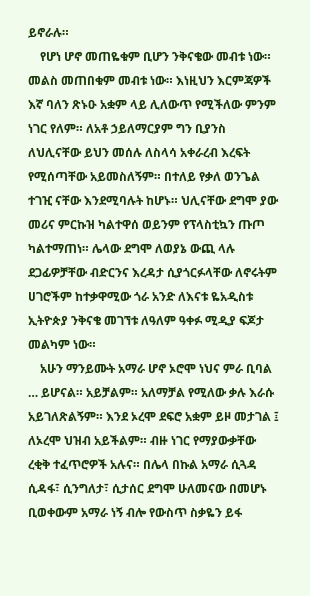ይኖራሉ።
    የሆነ ሆኖ መጠዬቁም ቢሆን ንቅናቄው መብቱ ነው። መልስ መጠበቁም መብቱ ነው። እነዚህን እርምጃዎች እኛ ባለን ጽኑዑ አቋም ላይ ሊለውጥ የሚችለው ምንም ነገር የለም። ለአቶ ኃይለማርያም ግን ቢያንስ ለህሊናቸው ይህን መሰሉ ለስላሳ አቀራረብ እረፍት የሚሰጣቸው አይመስለኝም። በተለይ የቃለ ወንጌል ተገዢ ናቸው እንደሚባሉት ከሆኑ። ህሊናቸው ደግሞ ያው መሪና ምርኩዝ ካልተዋሰ ወይንም የፕላስቲኳን ጡጦ ካልተማጠነ። ሌላው ደግሞ ለወያኔ ውጪ ላሉ ደጋፊዎቻቸው ብድርንና እረዳታ ሲያጎርፉላቸው ለኖሩትም ሀገሮችም ከተቃዋሚው ጎራ አንድ ለእናቱ ዬአዲስቱ ኢትዮጵያ ንቅናቄ መገኘቱ ለዓለም ዓቀፉ ሚዲያ ፍጆታ መልካም ነው።
    አሁን ማንይሙት አማራ ሆኖ ኦሮሞ ነህና ምራ ቢባል … ይሆናል። አይቻልም። አለማቻል የሚለው ቃሉ እራሱ አይገለጽልኝም። እንደ ኦረሞ ደፍሮ አቋም ይዞ መታገል ፤ ለኦረሞ ህዝብ አይችልም። ብዙ ነገር የማያውቃቸው ረቂቅ ተፈጥሮዎች አሉና። በሌላ በኩል አማራ ሲጓዳ ሲዳፋ፣ ሲንግለታ፣ ሲታሰር ደግሞ ሁለመናው በመሆኑ ቢወቀውም አማራ ነኝ ብሎ የውስጥ ስቃዬን ይፋ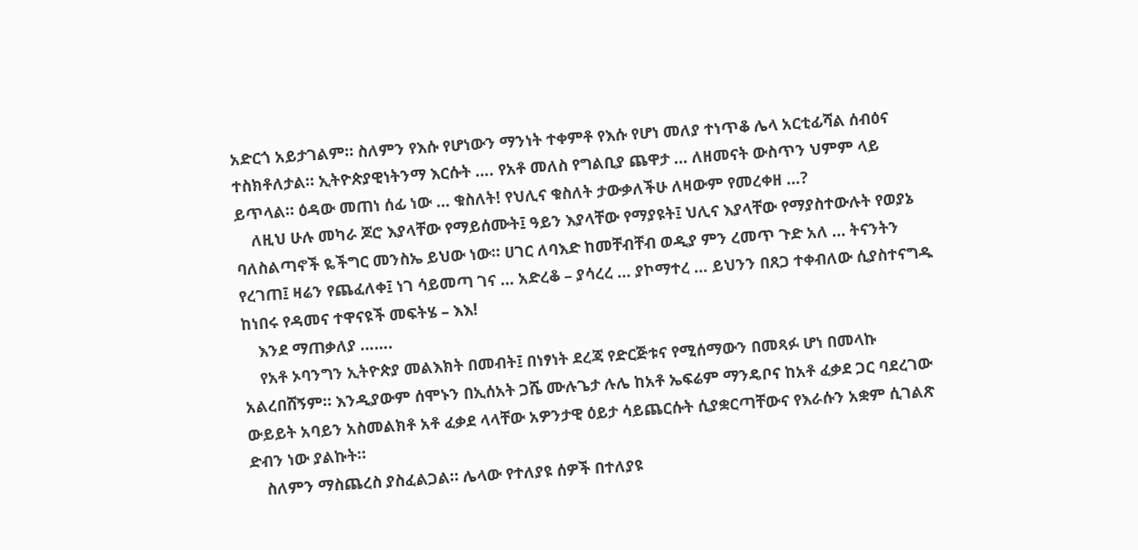አድርጎ አይታገልም። ስለምን የእሱ የሆነውን ማንነት ተቀምቶ የእሱ የሆነ መለያ ተነጥቆ ሌላ አርቲፊሻል ሰብዕና ተስክቶለታል። ኢትዮጵያዊነትንማ እርሱት …. የአቶ መለስ የግልቢያ ጨዋታ … ለዘመናት ውስጥን ህምም ላይ ይጥላል። ዕዳው መጠነ ሰፊ ነው … ቁስለት! የህሊና ቁስለት ታውቃለችሁ ለዛውም የመረቀዘ …?
    ለዚህ ሁሉ መካራ ጆሮ እያላቸው የማይሰሙት፤ ዓይን እያላቸው የማያዩት፤ ህሊና እያላቸው የማያስተውሉት የወያኔ ባለስልጣኖች ዬችግር መንስኤ ይህው ነው። ሀገር ለባእድ ከመቸብቸብ ወዲያ ምን ረመጥ ጉድ አለ … ትናንትን የረገጠ፤ ዛሬን የጨፈለቀ፤ ነገ ሳይመጣ ገና … አድረቆ – ያሳረረ … ያኮማተረ … ይህንን በጸጋ ተቀብለው ሲያስተናግዱ ከነበሩ የዳመና ተዋናዩች መፍትሄ – እእ!
    እንደ ማጠቃለያ …….
    የአቶ ኦባንግን ኢትዮጵያ መልእክት በመብት፤ በነፃነት ደረጃ የድርጅቱና የሚሰማውን በመጻፉ ሆነ በመላኩ አልረበሸኝም። እንዲያውም ሰሞኑን በኢሰአት ጋሼ ሙሉጌታ ሉሌ ከአቶ ኤፍሬም ማንዴቦና ከአቶ ፈቃደ ጋር ባደረገው ውይይት አባይን አስመልክቶ አቶ ፈቃደ ላላቸው አዎንታዊ ዕይታ ሳይጨርሱት ሲያቋርጣቸውና የእራሱን አቋም ሲገልጽ ድብን ነው ያልኩት።
    ስለምን ማስጨረስ ያስፈልጋል። ሌላው የተለያዩ ሰዎች በተለያዩ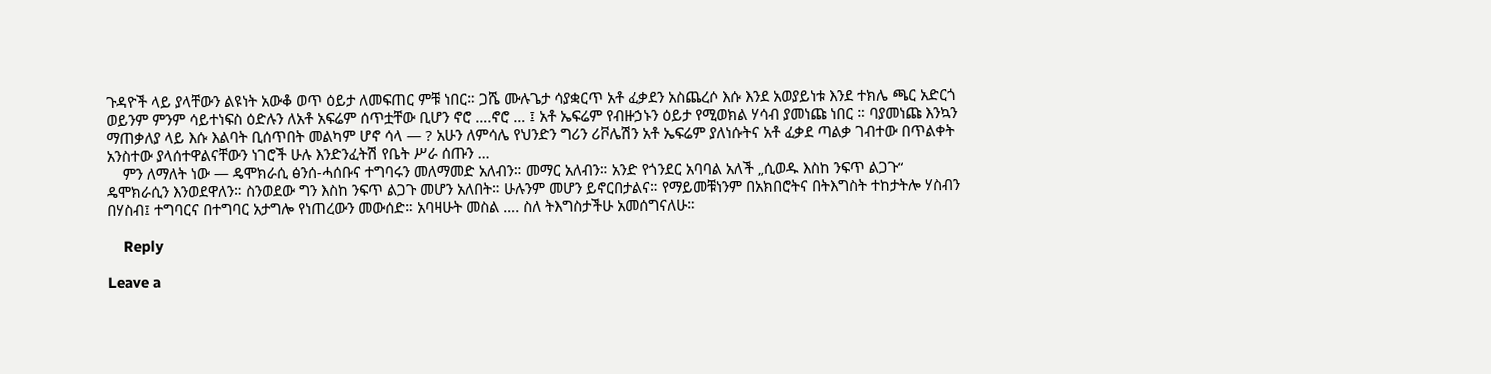ጉዳዮች ላይ ያላቸውን ልዩነት አውቆ ወጥ ዕይታ ለመፍጠር ምቹ ነበር። ጋሼ ሙሉጌታ ሳያቋርጥ አቶ ፈቃደን አስጨረሶ እሱ እንደ አወያይነቱ እንደ ተክሌ ጫር አድርጎ ወይንም ምንም ሳይተነፍስ ዕድሉን ለአቶ አፍሬም ሰጥቷቸው ቢሆን ኖሮ ….ኖሮ … ፤ አቶ ኤፍሬም የብዙኃኑን ዕይታ የሚወክል ሃሳብ ያመነጩ ነበር ። ባያመነጩ እንኳን ማጠቃለያ ላይ እሱ እልባት ቢሰጥበት መልካም ሆኖ ሳላ — ? አሁን ለምሳሌ የህንድን ግሪን ሪቮሌሽን አቶ ኤፍሬም ያለነሱትና አቶ ፈቃደ ጣልቃ ገብተው በጥልቀት አንስተው ያላሰተዋልናቸውን ነገሮች ሁሉ እንድንፈትሽ የቤት ሥራ ሰጡን …
    ምን ለማለት ነው — ዴሞክራሲ ፅንሰ-ሓሰቡና ተግባሩን መለማመድ አለብን። መማር አለብን። አንድ የጎንደር አባባል አለች „ሲወዱ እስከ ንፍጥ ልጋጉ“ ዴሞክራሲን እንወደዋለን። ስንወደው ግን እስከ ንፍጥ ልጋጉ መሆን አለበት። ሁሉንም መሆን ይኖርበታልና። የማይመቹነንም በአክበሮትና በትእግስት ተከታትሎ ሃስብን በሃስብ፤ ተግባርና በተግባር አታግሎ የነጠረውን መውሰድ። አባዛሁት መስል …. ስለ ትእግስታችሁ አመሰግናለሁ።

    Reply

Leave a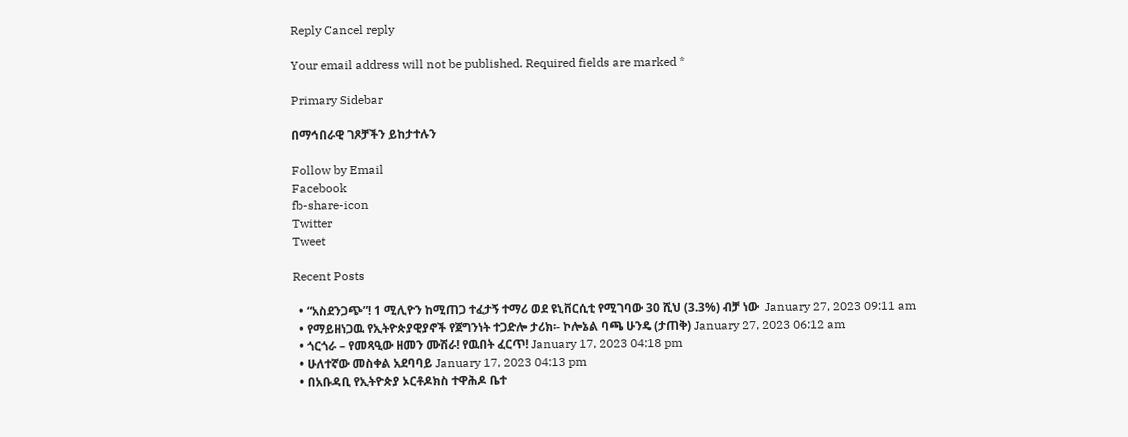Reply Cancel reply

Your email address will not be published. Required fields are marked *

Primary Sidebar

በማኅበራዊ ገጾቻችን ይከታተሉን

Follow by Email
Facebook
fb-share-icon
Twitter
Tweet

Recent Posts

  • “አስደንጋጭ”! 1 ሚሊዮን ከሚጠጋ ተፈታኝ ተማሪ ወደ ዩኒቨርሲቲ የሚገባው 30 ሺህ (3.3%) ብቻ ነው  January 27, 2023 09:11 am
  • የማይዘነጋዉ የኢትዮጵያዊያኖች የጀግንነት ተጋድሎ ታሪክ፡- ኮሎኔል ባጫ ሁንዴ (ታጠቅ) January 27, 2023 06:12 am
  • ጎርጎራ – የመጻዒው ዘመን ሙሽራ! የዉበት ፈርጥ! January 17, 2023 04:18 pm
  • ሁለተኛው መስቀል አደባባይ January 17, 2023 04:13 pm
  • በአቡዳቢ የኢትዮጵያ ኦርቶዶክስ ተዋሕዶ ቤተ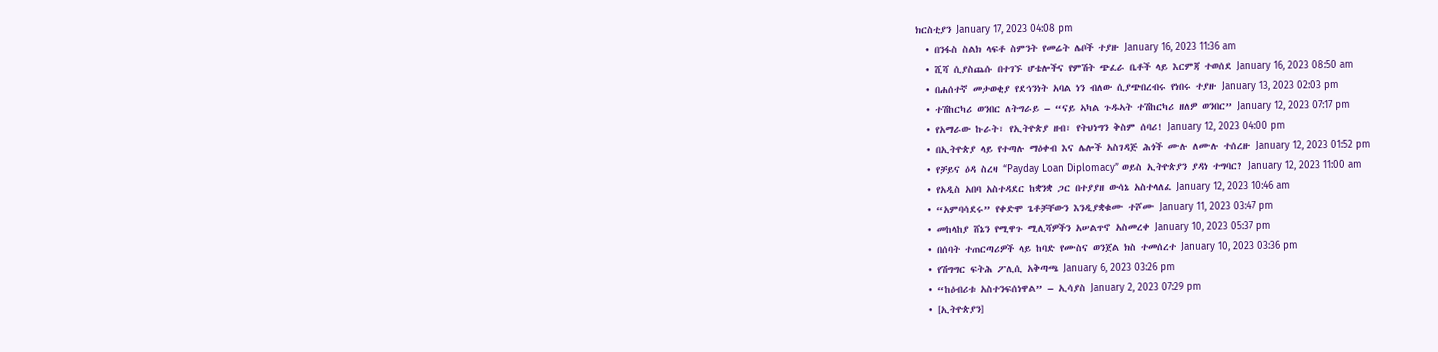ክርስቲያን January 17, 2023 04:08 pm
  • በንፋስ ስልክ ላፍቶ ስምንት የመሬት ሌቦች ተያዙ January 16, 2023 11:36 am
  • ሺሻ ሲያስጨሱ በተገኙ ሆቴሎችና የምሽት ጭፈራ ቤቶች ላይ እርምጃ ተወሰደ January 16, 2023 08:50 am
  • በሐሰተኛ መታወቂያ የደኅንነት አባል ነን ብለው ሲያጭበረብሩ የነበሩ ተያዙ January 13, 2023 02:03 pm
  • ተሽከርካሪ ወንበር ለትግራይ – “ናይ ኣካል ጉዱኣት ተሽከርካሪ ዘለዎ ወንበር” January 12, 2023 07:17 pm
  • የአማራው ኩራት፣ የኢትዮጵያ ዘብ፣ የትህነግን ቅስም ሰባሪ! January 12, 2023 04:00 pm
  • በኢትዮጵያ ላይ የተጣሉ ማዕቀብ እና ሌሎች አስገዳጅ ሕጎች ሙሉ ለሙሉ ተሰረዙ January 12, 2023 01:52 pm
  • የቻይና ዕዳ ስረዛ “Payday Loan Diplomacy” ወይስ ኢትዮጵያን ያዳነ ተግባር? January 12, 2023 11:00 am
  • የአዲስ አበባ አስተዳደር ከቋንቋ ጋር በተያያዘ ውሳኔ አስተላለፈ January 12, 2023 10:46 am
  • “አምባሳደሩ” የቀድሞ ጌቶቻቸውን እንዲያቋቁሙ ተሾሙ January 11, 2023 03:47 pm
  • መከላከያ ሸኔን የሚዋጉ ሚሊሻዎችን አሠልጥኖ አስመረቀ January 10, 2023 05:37 pm
  • በሰባት ተጠርጣሪዎች ላይ ከባድ የሙስና ወንጀል ክስ ተመሰረተ January 10, 2023 03:36 pm
  • የሽግግር ፍትሕ ፖሊሲ አቅጣጫ January 6, 2023 03:26 pm
  • “ከዕብሪቱ አስተንፍሰነዋል” – ኢሳያስ January 2, 2023 07:29 pm
  • [ኢትዮጵያን]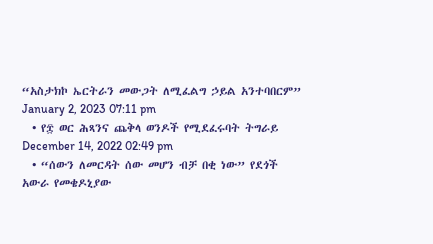“አስታክኮ ኤርትራን መውጋት ለሚፈልግ ኃይል አንተባበርም” January 2, 2023 07:11 pm
  • የ፰ ወር ሕጻንና ጨቅላ ወንዶች የሚደፈሩባት ትግራይ December 14, 2022 02:49 pm
  • “ሰውን ለመርዳት ሰው መሆን ብቻ በቂ ነው” የደጎች አውራ የመቄዶኒያው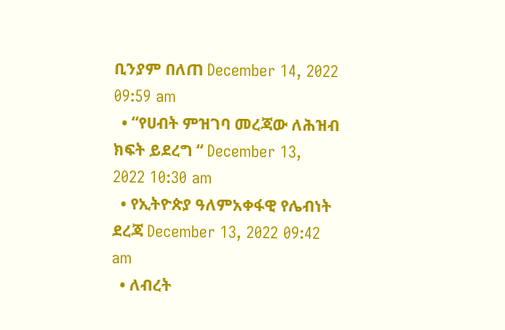ቢንያም በለጠ December 14, 2022 09:59 am
  • “የሀብት ምዝገባ መረጃው ለሕዝብ ክፍት ይደረግ “ December 13, 2022 10:30 am
  • የኢትዮጵያ ዓለምአቀፋዊ የሌብነት ደረጃ December 13, 2022 09:42 am
  • ለብረት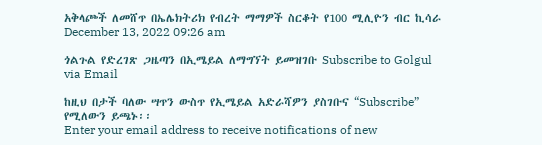አቅላጮች ለመሸጥ በኤሌክትሪክ የብረት ማማዎች ስርቆት የ100 ሚሊዮን ብር ኪሳራ December 13, 2022 09:26 am

ጎልጉል የድረገጽ ጋዜጣን በኢሜይል ለማግኘት ይመዝገቡ Subscribe to Golgul via Email

ከዚህ በታች ባለው ሣጥን ውስጥ የኢሜይል አድራሻዎን ያስገቡና “Subscribe” የሚለውን ይጫኑ፡፡
Enter your email address to receive notifications of new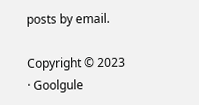posts by email.

Copyright © 2023 · Goolgule